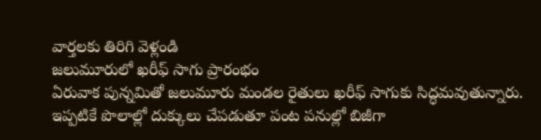వార్తలకు తిరిగి వెళ్లండి
జలుమూరులో ఖరీఫ్ సాగు ప్రారంభం
ఏరువాక పున్నమితో జలుమూరు మండల రైతులు ఖరీఫ్ సాగుకు సిద్ధమవుతున్నారు. ఇప్పటికే పొలాల్లో దుక్కులు చేపడుతూ పంట పనుల్లో బిజీగా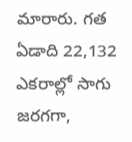మారారు. గత ఏడాది 22,132 ఎకరాల్లో సాగు జరగగా,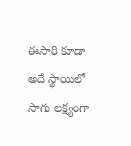ఈసారి కూడా అదే స్థాయిలో సాగు లక్ష్యంగా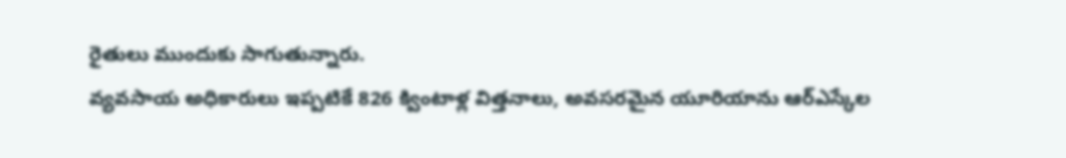రైతులు ముందుకు సాగుతున్నారు.
వ్యవసాయ అధికారులు ఇప్పటికే 826 క్వింటాళ్ల విత్తనాలు, అవసరమైన యూరియాను ఆర్ఎస్కేల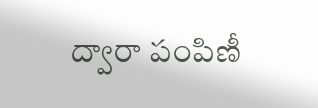ద్వారా పంపిణీ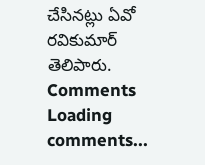చేసినట్లు ఏవో రవికుమార్ తెలిపారు.
Comments
Loading comments...